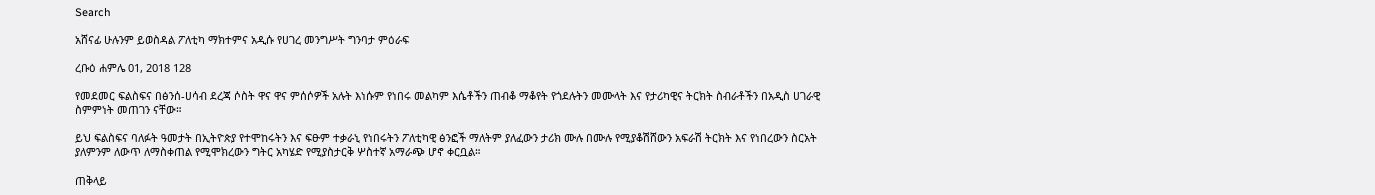Search

አሸናፊ ሁሉንም ይወስዳል ፖለቲካ ማክተምና አዲሱ የሀገረ መንግሥት ግንባታ ምዕራፍ

ረቡዕ ሐምሌ 01, 2018 128

የመደመር ፍልስፍና በፅንሰ-ሀሳብ ደረጃ ሶስት ዋና ዋና ምሰሶዎች አሉት እነሱም የነበሩ መልካም እሴቶችን ጠብቆ ማቆየት የጎደሉትን መሙላት እና የታሪካዊና ትርክት ስብራቶችን በአዲስ ሀገራዊ ስምምነት መጠገን ናቸው።

ይህ ፍልስፍና ባለፉት ዓመታት በኢትዮጵያ የተሞከሩትን እና ፍፁም ተቃራኒ የነበሩትን ፖለቲካዊ ፅንፎች ማለትም ያለፈውን ታሪክ ሙሉ በሙሉ የሚያቆሽሸውን አፍራሽ ትርክት እና የነበረውን ስርአት ያለምንም ለውጥ ለማስቀጠል የሚሞክረውን ግትር አካሄድ የሚያስታርቅ ሦስተኛ አማራጭ ሆኖ ቀርቧል።

ጠቅላይ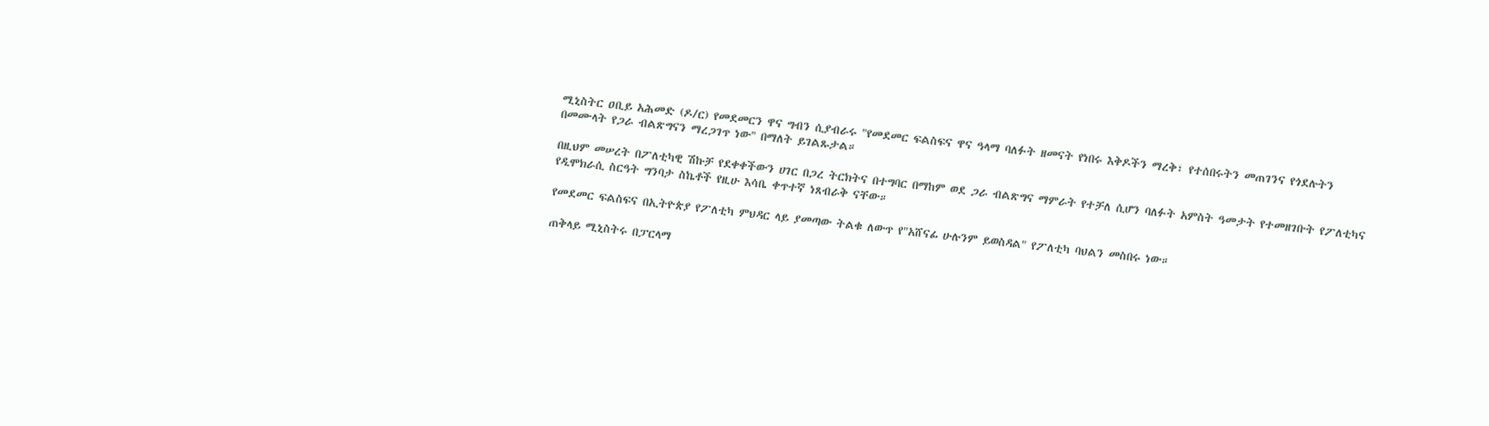ሚኒስትር ዐቢይ አሕመድ (ዶ/ር) የመደመርን ዋና ግብን ሲያብራሩ "የመደመር ፍልስፍና ዋና ዓላማ ባለፉት ዘመናት የነበሩ እቅዶችን ማረቅ፣ የተሰበሩትን መጠገንና የጎደሉትን በመሙላት የጋራ ብልጽግናን ማረጋገጥ ነው" በማለት ይገልጹታል።

በዚህም መሠረት በፖለቲካዊ ሽኩቻ የደቀቀችውን ሀገር በጋረ ትርክትና በተግባር በማከም ወደ ጋራ ብልጽግና ማምራት የተቻለ ሲሆን ባለፉት አምስት ዓመታት የተመዘገቡት የፖለቲካና የዲሞክራሲ ስርዓት ግንባታ ስኬቶች የዚሁ እሳቤ ቀጥተኛ ነጸብራቅ ናቸው።

የመደመር ፍልስፍና በኢትዮጵያ የፖለቲካ ምህዳር ላይ ያመጣው ትልቁ ለውጥ የ"አሸናፊ ሁሉንም ይወስዳል" የፖለቲካ ባህልን መስበሩ ነው።

ጠቅላይ ሚኒስትሩ በፓርላማ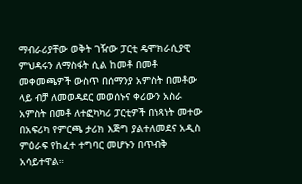ማብራሪያቸው ወቅት ገዥው ፓርቲ ዴሞክራሲያዊ ምህዳሩን ለማስፋት ሲል ከመቶ በመቶ መቀመጫዎች ውስጥ በሰማንያ አምስት በመቶው ላይ ብቻ ለመወዳደር መወሰኑና ቀሪውን አስራ አምስት በመቶ ለተፎካካሪ ፓርቲዎች በነጻነት መተው በአፍሪካ የምርጫ ታሪክ እጅግ ያልተለመደና አዲስ ምዕራፍ የከፈተ ተግባር መሆኑን በጥብቅ አሳይተዋል።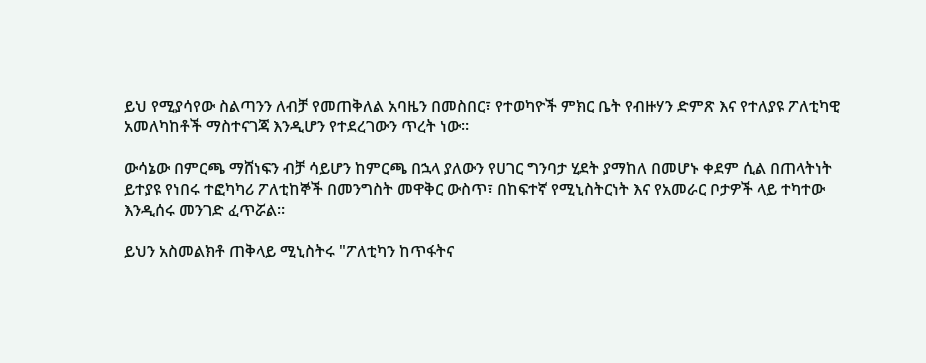ይህ የሚያሳየው ስልጣንን ለብቻ የመጠቅለል አባዜን በመስበር፣ የተወካዮች ምክር ቤት የብዙሃን ድምጽ እና የተለያዩ ፖለቲካዊ አመለካከቶች ማስተናገጃ እንዲሆን የተደረገውን ጥረት ነው።

ውሳኔው በምርጫ ማሸነፍን ብቻ ሳይሆን ከምርጫ በኋላ ያለውን የሀገር ግንባታ ሂደት ያማከለ በመሆኑ ቀደም ሲል በጠላትነት ይተያዩ የነበሩ ተፎካካሪ ፖለቲከኞች በመንግስት መዋቅር ውስጥ፣ በከፍተኛ የሚኒስትርነት እና የአመራር ቦታዎች ላይ ተካተው እንዲሰሩ መንገድ ፈጥሯል።

ይህን አስመልክቶ ጠቅላይ ሚኒስትሩ "ፖለቲካን ከጥፋትና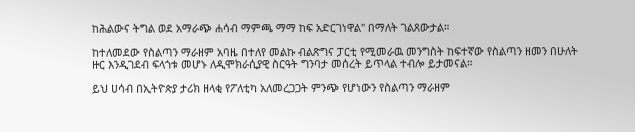ከሕልውና ትግል ወደ አማራጭ ሐሳብ ማምጫ ማማ ከፍ አድርገነዋል" በማለት ገልጸውታል።

ከተለመደው የስልጣን ማራዘም አባዜ በተለየ መልኩ ብልጽግና ፓርቲ የሚመራዉ መንግስት ከፍተኛው የስልጣን ዘመን በሁለት ዙር እንዲገደብ ፍላጎቱ መሆኑ ለዲሞክራሲያዊ ስርዓት ግንባታ መሰረት ይጥላል ተብሎ ይታመናል።

ይህ ሀሳብ በኢትዮጵያ ታሪክ ዘላቂ የፖለቲካ አለመረጋጋት ምንጭ የሆነውን የስልጣን ማራዘም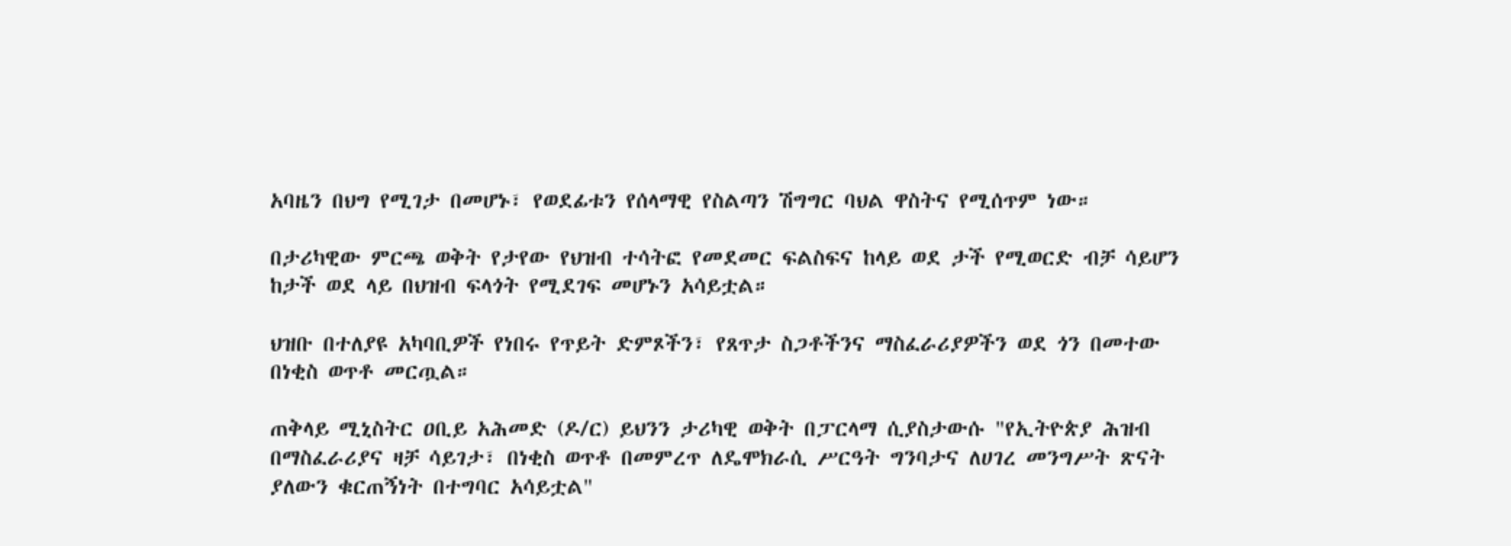አባዜን በህግ የሚገታ በመሆኑ፣ የወደፊቱን የሰላማዊ የስልጣን ሽግግር ባህል ዋስትና የሚሰጥም ነው።

በታሪካዊው ምርጫ ወቅት የታየው የህዝብ ተሳትፎ የመደመር ፍልስፍና ከላይ ወደ ታች የሚወርድ ብቻ ሳይሆን ከታች ወደ ላይ በህዝብ ፍላጎት የሚደገፍ መሆኑን አሳይቷል።

ህዝቡ በተለያዩ አካባቢዎች የነበሩ የጥይት ድምጾችን፣ የጸጥታ ስጋቶችንና ማስፈራሪያዎችን ወደ ጎን በመተው በነቂስ ወጥቶ መርጧል።

ጠቅላይ ሚኒስትር ዐቢይ አሕመድ (ዶ/ር) ይህንን ታሪካዊ ወቅት በፓርላማ ሲያስታውሱ "የኢትዮጵያ ሕዝብ በማስፈራሪያና ዛቻ ሳይገታ፣ በነቂስ ወጥቶ በመምረጥ ለዴሞክራሲ ሥርዓት ግንባታና ለሀገረ መንግሥት ጽናት ያለውን ቁርጠኝነት በተግባር አሳይቷል"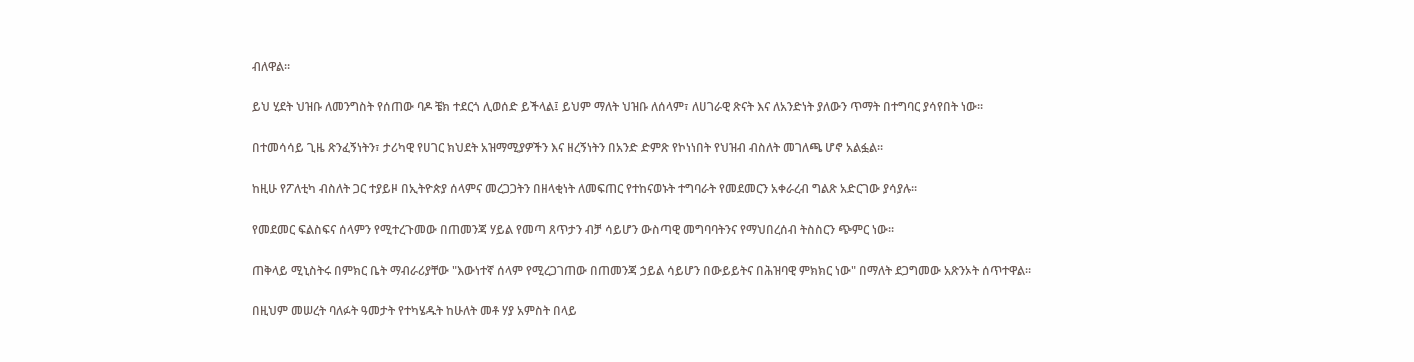ብለዋል።

ይህ ሂደት ህዝቡ ለመንግስት የሰጠው ባዶ ቼክ ተደርጎ ሊወሰድ ይችላል፤ ይህም ማለት ህዝቡ ለሰላም፣ ለሀገራዊ ጽናት እና ለአንድነት ያለውን ጥማት በተግባር ያሳየበት ነው።

በተመሳሳይ ጊዜ ጽንፈኝነትን፣ ታሪካዊ የሀገር ክህደት አዝማሚያዎችን እና ዘረኝነትን በአንድ ድምጽ የኮነነበት የህዝብ ብስለት መገለጫ ሆኖ አልፏል።

ከዚሁ የፖለቲካ ብስለት ጋር ተያይዞ በኢትዮጵያ ሰላምና መረጋጋትን በዘላቂነት ለመፍጠር የተከናወኑት ተግባራት የመደመርን አቀራረብ ግልጽ አድርገው ያሳያሉ።

የመደመር ፍልስፍና ሰላምን የሚተረጉመው በጠመንጃ ሃይል የመጣ ጸጥታን ብቻ ሳይሆን ውስጣዊ መግባባትንና የማህበረሰብ ትስስርን ጭምር ነው።

ጠቅላይ ሚኒስትሩ በምክር ቤት ማብራሪያቸው "እውነተኛ ሰላም የሚረጋገጠው በጠመንጃ ኃይል ሳይሆን በውይይትና በሕዝባዊ ምክክር ነው" በማለት ደጋግመው አጽንኦት ሰጥተዋል።

በዚህም መሠረት ባለፉት ዓመታት የተካሄዱት ከሁለት መቶ ሃያ አምስት በላይ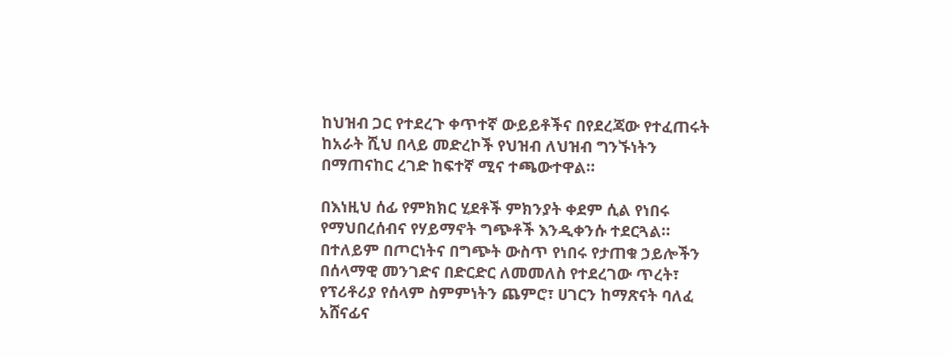ከህዝብ ጋር የተደረጉ ቀጥተኛ ውይይቶችና በየደረጃው የተፈጠሩት ከአራት ሺህ በላይ መድረኮች የህዝብ ለህዝብ ግንኙነትን በማጠናከር ረገድ ከፍተኛ ሚና ተጫውተዋል።

በእነዚህ ሰፊ የምክክር ሂደቶች ምክንያት ቀደም ሲል የነበሩ የማህበረሰብና የሃይማኖት ግጭቶች እንዲቀንሱ ተደርጓል። በተለይም በጦርነትና በግጭት ውስጥ የነበሩ የታጠቁ ኃይሎችን በሰላማዊ መንገድና በድርድር ለመመለስ የተደረገው ጥረት፣ የፕሪቶሪያ የሰላም ስምምነትን ጨምሮ፣ ሀገርን ከማጽናት ባለፈ አሸናፊና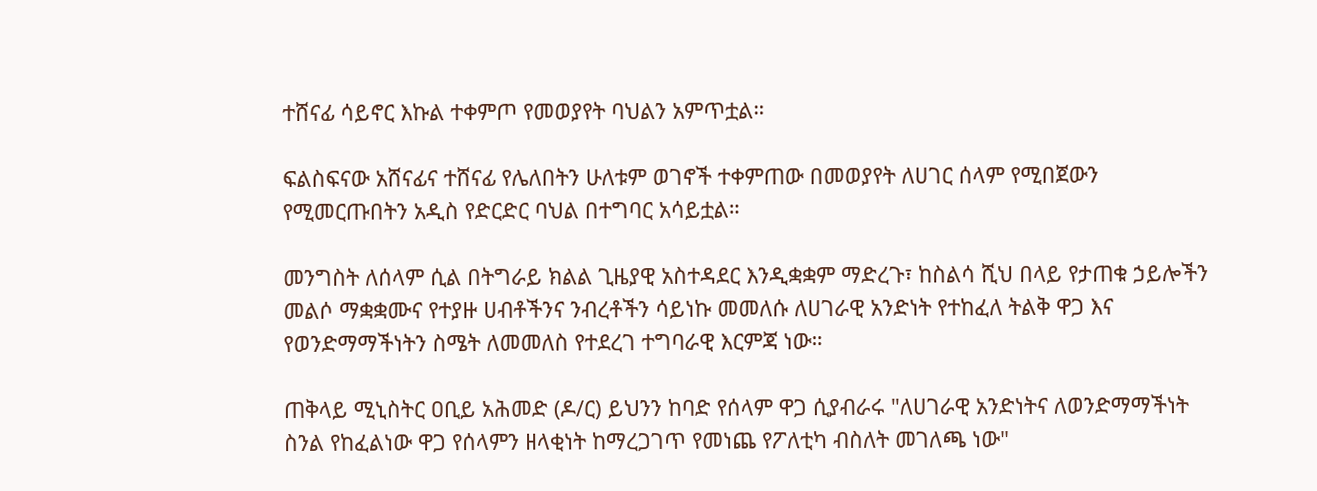ተሸናፊ ሳይኖር እኩል ተቀምጦ የመወያየት ባህልን አምጥቷል።

ፍልስፍናው አሸናፊና ተሸናፊ የሌለበትን ሁለቱም ወገኖች ተቀምጠው በመወያየት ለሀገር ሰላም የሚበጀውን የሚመርጡበትን አዲስ የድርድር ባህል በተግባር አሳይቷል።

መንግስት ለሰላም ሲል በትግራይ ክልል ጊዜያዊ አስተዳደር እንዲቋቋም ማድረጉ፣ ከስልሳ ሺህ በላይ የታጠቁ ኃይሎችን መልሶ ማቋቋሙና የተያዙ ሀብቶችንና ንብረቶችን ሳይነኩ መመለሱ ለሀገራዊ አንድነት የተከፈለ ትልቅ ዋጋ እና የወንድማማችነትን ስሜት ለመመለስ የተደረገ ተግባራዊ እርምጃ ነው።

ጠቅላይ ሚኒስትር ዐቢይ አሕመድ (ዶ/ር) ይህንን ከባድ የሰላም ዋጋ ሲያብራሩ "ለሀገራዊ አንድነትና ለወንድማማችነት ስንል የከፈልነው ዋጋ የሰላምን ዘላቂነት ከማረጋገጥ የመነጨ የፖለቲካ ብስለት መገለጫ ነው"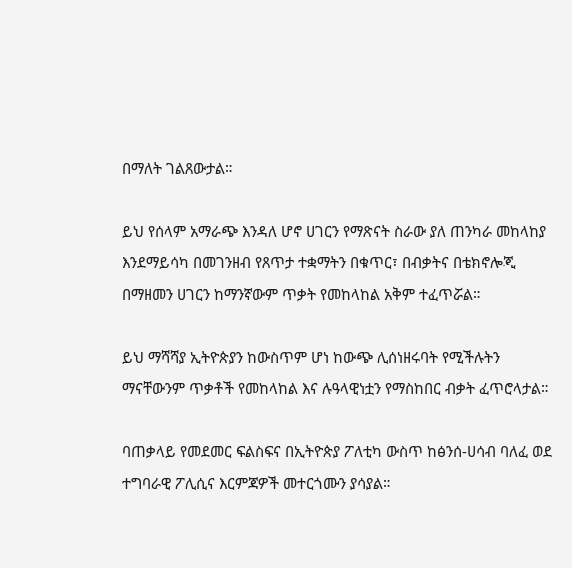በማለት ገልጸውታል።

ይህ የሰላም አማራጭ እንዳለ ሆኖ ሀገርን የማጽናት ስራው ያለ ጠንካራ መከላከያ እንደማይሳካ በመገንዘብ የጸጥታ ተቋማትን በቁጥር፣ በብቃትና በቴክኖሎጂ በማዘመን ሀገርን ከማንኛውም ጥቃት የመከላከል አቅም ተፈጥሯል።

ይህ ማሻሻያ ኢትዮጵያን ከውስጥም ሆነ ከውጭ ሊሰነዘሩባት የሚችሉትን ማናቸውንም ጥቃቶች የመከላከል እና ሉዓላዊነቷን የማስከበር ብቃት ፈጥሮላታል።

ባጠቃላይ የመደመር ፍልስፍና በኢትዮጵያ ፖለቲካ ውስጥ ከፅንሰ-ሀሳብ ባለፈ ወደ ተግባራዊ ፖሊሲና እርምጃዎች መተርጎሙን ያሳያል።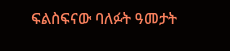ፍልስፍናው ባለፉት ዓመታት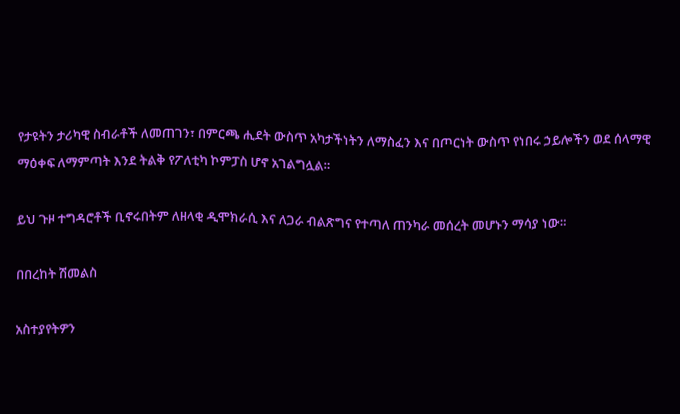የታዩትን ታሪካዊ ስብራቶች ለመጠገን፣ በምርጫ ሒደት ውስጥ አካታችነትን ለማስፈን እና በጦርነት ውስጥ የነበሩ ኃይሎችን ወደ ሰላማዊ ማዕቀፍ ለማምጣት እንደ ትልቅ የፖለቲካ ኮምፓስ ሆኖ አገልግሏል።

ይህ ጉዞ ተግዳሮቶች ቢኖሩበትም ለዘላቂ ዲሞክራሲ እና ለጋራ ብልጽግና የተጣለ ጠንካራ መሰረት መሆኑን ማሳያ ነው።

በበረከት ሽመልስ

አስተያየትዎን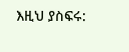እዚህ ያስፍሩ: